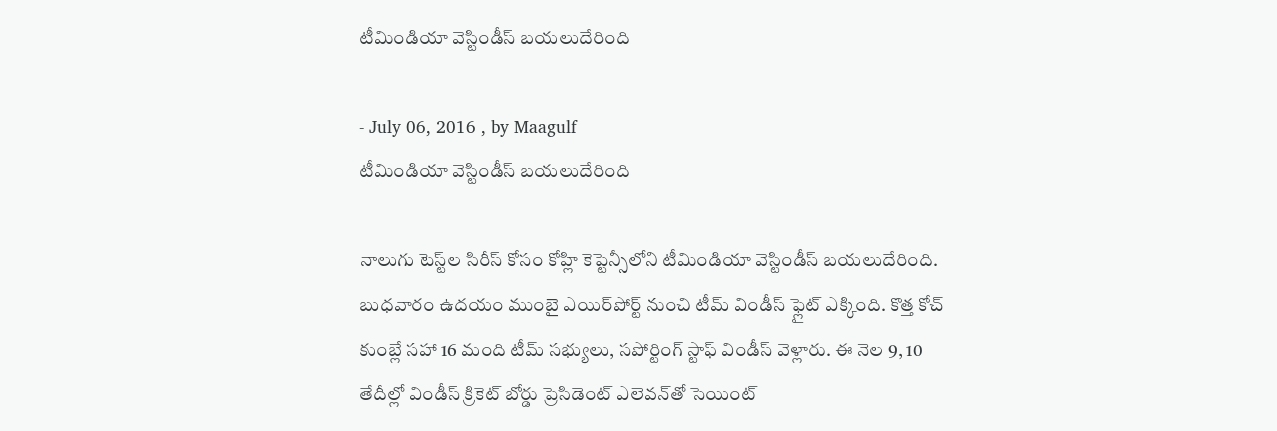టీమిండియా వెస్టిండీస్ బయలుదేరింది

- July 06, 2016 , by Maagulf
టీమిండియా వెస్టిండీస్ బయలుదేరింది

నాలుగు టెస్ట్‌ల సిరీస్ కోసం కోహ్లి కెప్టెన్సీలోని టీమిండియా వెస్టిండీస్ బయలుదేరింది. బుధవారం ఉదయం ముంబై ఎయిర్‌పోర్ట్ నుంచి టీమ్ విండీస్ ఫ్లైట్ ఎక్కింది. కొత్త కోచ్ కుంబ్లే సహా 16 మంది టీమ్ సభ్యులు, సపోర్టింగ్ స్టాఫ్ విండీస్ వెళ్లారు. ఈ నెల 9, 10 తేదీల్లో విండీస్ క్రికెట్ బోర్డు ప్రెసిడెంట్ ఎలెవన్‌తో సెయింట్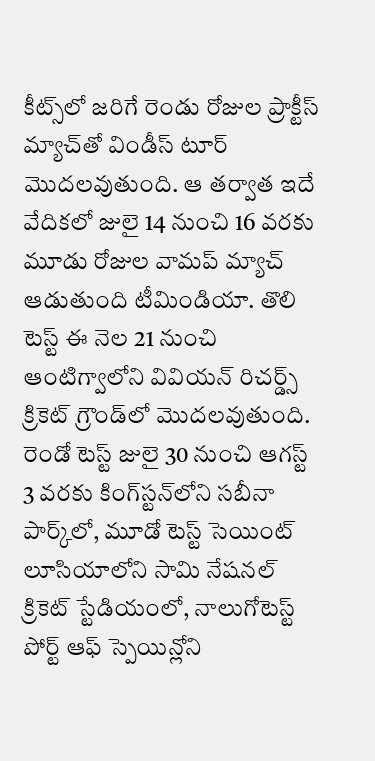కీట్స్‌లో జరిగే రెండు రోజుల ప్రాక్టీస్ మ్యాచ్‌తో విండీస్ టూర్ మొదలవుతుంది. ఆ తర్వాత ఇదే వేదికలో జులై 14 నుంచి 16 వరకు మూడు రోజుల వామప్ మ్యాచ్ ఆడుతుంది టీమిండియా. తొలి టెస్ట్ ఈ నెల 21 నుంచి ఆంటిగ్వాలోని వివియన్ రిచర్డ్స్ క్రికెట్ గ్రౌండ్‌లో మొదలవుతుంది. రెండో టెస్ట్ జులై 30 నుంచి ఆగస్ట్ 3 వరకు కింగ్‌స్టన్‌లోని సబీనా పార్క్‌లో, మూడో టెస్ట్ సెయింట్ లూసియాలోని సామి నేషనల్ క్రికెట్ స్టేడియంలో, నాలుగోటెస్ట్ పోర్ట్ ఆఫ్ స్పెయిన్లోని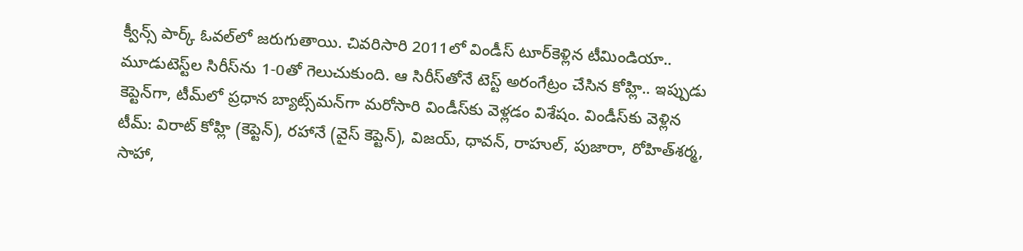క్వీన్స్ పార్క్ ఓవల్‌లో జరుగుతాయి. చివరిసారి 2011లో విండీస్ టూర్‌కెళ్లిన టీమిండియా.. మూడుటెస్ట్‌ల సిరీస్‌ను 1-0తో గెలుచుకుంది. ఆ సిరీస్‌తోనే టెస్ట్ అరంగేట్రం చేసిన కోహ్లి.. ఇప్పుడు కెప్టెన్‌గా, టీమ్‌లో ప్రధాన బ్యాట్స్‌మన్‌గా మరోసారి విండీస్‌కు వెళ్లడం విశేషం. విండీస్‌కు వెళ్లిన టీమ్‌: విరాట్ కోహ్లి (కెప్టెన్‌), రహానే (వైస్ కెప్టెన్‌), విజయ్‌, ధావన్‌, రాహుల్‌, పుజారా, రోహిత్‌శర్మ, సాహా,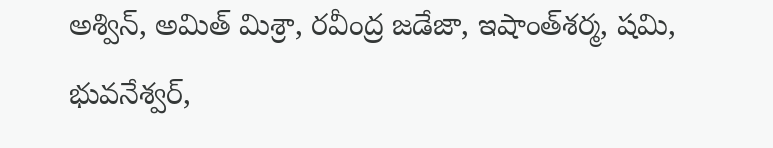అశ్విన్‌, అమిత్ మిశ్రా, రవీంద్ర జడేజా, ఇషాంత్‌శర్మ, షమి, భువనేశ్వర్‌,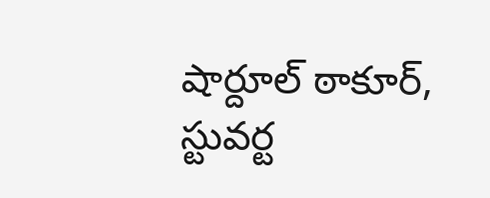షార్దూల్ ఠాకూర్‌, స్టువర్ట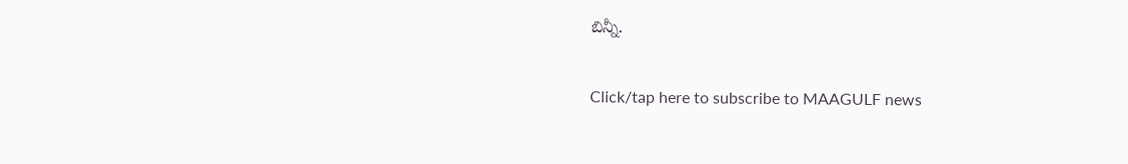బిన్నీ.

Click/tap here to subscribe to MAAGULF news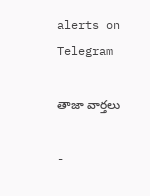alerts on Telegram

తాజా వార్తలు

-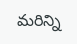మరిన్ని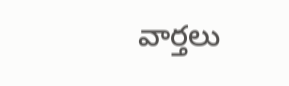వార్తలు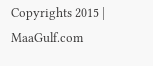Copyrights 2015 | MaaGulf.com